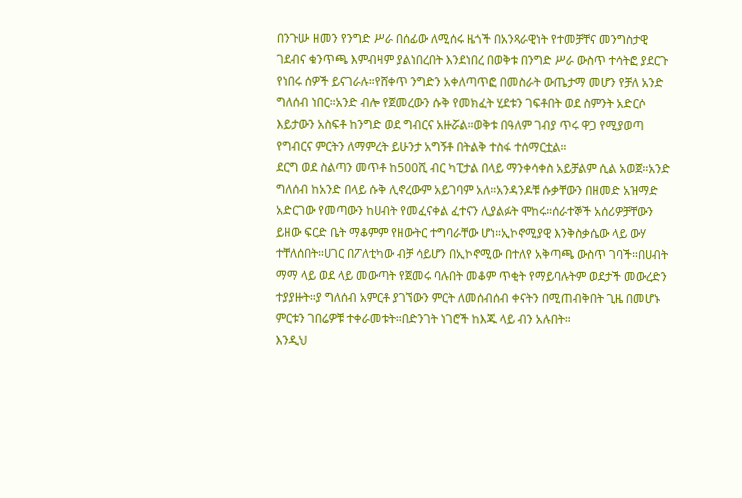በንጉሡ ዘመን የንግድ ሥራ በሰፊው ለሚሰሩ ዜጎች በአንጻራዊነት የተመቻቸና መንግስታዊ ገደብና ቁንጥጫ እምብዛም ያልነበረበት እንደነበረ በወቅቱ በንግድ ሥራ ውስጥ ተሳትፎ ያደርጉ የነበሩ ሰዎች ይናገራሉ።የሸቀጥ ንግድን አቀለጣጥፎ በመስራት ውጤታማ መሆን የቻለ አንድ ግለሰብ ነበር።አንድ ብሎ የጀመረውን ሱቅ የመክፈት ሂደቱን ገፍቶበት ወደ ስምንት አድርሶ እይታውን አስፍቶ ከንግድ ወደ ግብርና አዙሯል።ወቅቱ በዓለም ገብያ ጥሩ ዋጋ የሚያወጣ የግብርና ምርትን ለማምረት ይሁንታ አግኝቶ በትልቅ ተስፋ ተሰማርቷል።
ደርግ ወደ ስልጣን መጥቶ ከ500ሺ ብር ካፒታል በላይ ማንቀሳቀስ አይቻልም ሲል አወጀ።አንድ ግለሰብ ከአንድ በላይ ሱቅ ሊኖረውም አይገባም አለ።አንዳንዶቹ ሱቃቸውን በዘመድ አዝማድ አድርገው የመጣውን ከሀብት የመፈናቀል ፈተናን ሊያልፉት ሞከሩ።ሰራተኞች አሰሪዎቻቸውን ይዘው ፍርድ ቤት ማቆምም የዘውትር ተግባራቸው ሆነ።ኢኮኖሚያዊ እንቅስቃሴው ላይ ውሃ ተቸለሰበት።ሀገር በፖለቲካው ብቻ ሳይሆን በኢኮኖሚው በተለየ አቅጣጫ ውስጥ ገባች።በሀብት ማማ ላይ ወደ ላይ መውጣት የጀመሩ ባሉበት መቆም ጥቂት የማይባሉትም ወደታች መውረድን ተያያዙት።ያ ግለሰብ አምርቶ ያገኘውን ምርት ለመሰብሰብ ቀናትን በሚጠብቅበት ጊዜ በመሆኑ ምርቱን ገበሬዎቹ ተቀራመቱት።በድንገት ነገሮች ከእጁ ላይ ብን አሉበት።
እንዲህ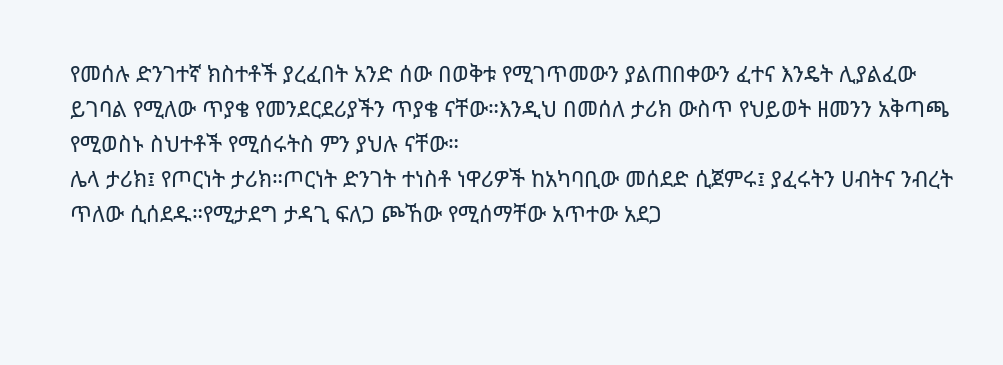የመሰሉ ድንገተኛ ክስተቶች ያረፈበት አንድ ሰው በወቅቱ የሚገጥመውን ያልጠበቀውን ፈተና እንዴት ሊያልፈው ይገባል የሚለው ጥያቄ የመንደርደሪያችን ጥያቄ ናቸው።እንዲህ በመሰለ ታሪክ ውስጥ የህይወት ዘመንን አቅጣጫ የሚወስኑ ስህተቶች የሚሰሩትስ ምን ያህሉ ናቸው።
ሌላ ታሪክ፤ የጦርነት ታሪክ።ጦርነት ድንገት ተነስቶ ነዋሪዎች ከአካባቢው መሰደድ ሲጀምሩ፤ ያፈሩትን ሀብትና ንብረት ጥለው ሲሰደዱ።የሚታደግ ታዳጊ ፍለጋ ጮኸው የሚሰማቸው አጥተው አደጋ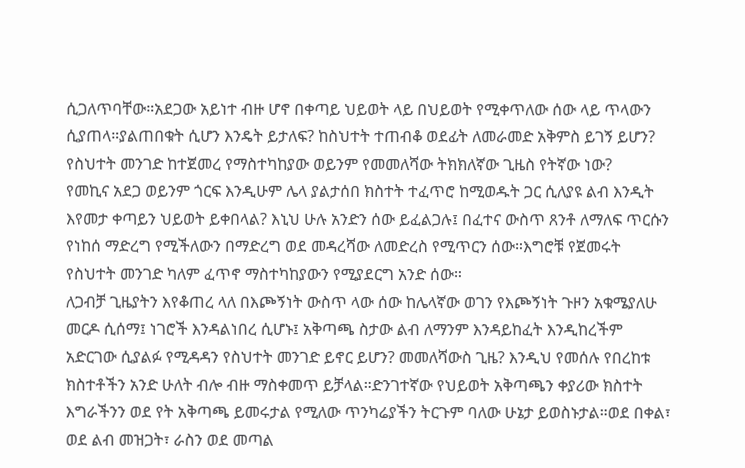ሲጋለጥባቸው።አደጋው አይነተ ብዙ ሆኖ በቀጣይ ህይወት ላይ በህይወት የሚቀጥለው ሰው ላይ ጥላውን ሲያጠላ።ያልጠበቁት ሲሆን እንዴት ይታለፍ? ከስህተት ተጠብቆ ወደፊት ለመራመድ አቅምስ ይገኝ ይሆን? የስህተት መንገድ ከተጀመረ የማስተካከያው ወይንም የመመለሻው ትክክለኛው ጊዜስ የትኛው ነው?
የመኪና አደጋ ወይንም ጎርፍ እንዲሁም ሌላ ያልታሰበ ክስተት ተፈጥሮ ከሚወዱት ጋር ሲለያዩ ልብ እንዲት እየመታ ቀጣይን ህይወት ይቀበላል? እኒህ ሁሉ አንድን ሰው ይፈልጋሉ፤ በፈተና ውስጥ ጸንቶ ለማለፍ ጥርሱን የነከሰ ማድረግ የሚችለውን በማድረግ ወደ መዳረሻው ለመድረስ የሚጥርን ሰው።እግሮቹ የጀመሩት የስህተት መንገድ ካለም ፈጥኖ ማስተካከያውን የሚያደርግ አንድ ሰው።
ለጋብቻ ጊዜያትን እየቆጠረ ላለ በእጮኝነት ውስጥ ላው ሰው ከሌላኛው ወገን የእጮኝነት ጉዞን አቁሜያለሁ መርዶ ሲሰማ፤ ነገሮች እንዳልነበረ ሲሆኑ፤ አቅጣጫ ስታው ልብ ለማንም እንዳይከፈት እንዲከረችም አድርገው ሲያልፉ የሚዳዳን የስህተት መንገድ ይኖር ይሆን? መመለሻውስ ጊዜ? እንዲህ የመሰሉ የበረከቱ ክስተቶችን አንድ ሁለት ብሎ ብዙ ማስቀመጥ ይቻላል።ድንገተኛው የህይወት አቅጣጫን ቀያሪው ክስተት እግራችንን ወደ የት አቅጣጫ ይመሩታል የሚለው ጥንካሬያችን ትርጉም ባለው ሁኔታ ይወስኑታል።ወደ በቀል፣ ወደ ልብ መዝጋት፣ ራስን ወደ መጣል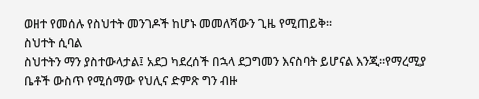ወዘተ የመሰሉ የስህተት መንገዶች ከሆኑ መመለሻውን ጊዜ የሚጠይቅ።
ስህተት ሲባል
ስህተትን ማን ያስተውላታል፤ አደጋ ካደረሰች በኋላ ደጋግመን እናስባት ይሆናል እንጂ።የማረሚያ ቤቶች ውስጥ የሚሰማው የህሊና ድምጽ ግን ብዙ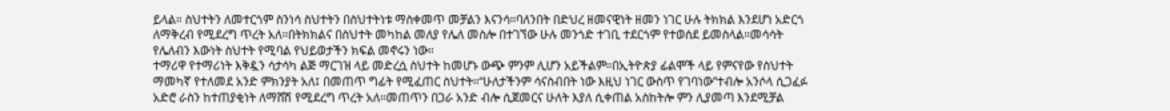ይላል። ስህተትን ለመተርጎም ስንነሳ ስህተትን በስህተትነቱ ማስቀመጥ መቻልን እናንሳ።ባለንበት በድህረ ዘመናዊነት ዘመን ነገር ሁሉ ትክክል እንደሆነ አድርጎ ለማቅረብ የሚደረግ ጥረት አለ።በትክክልና በስህተት መካከል መለያ የሌለ መስሎ በተገኘው ሁሉ መንጎድ ተገቢ ተደርጎም የተወሰደ ይመስላል።መሳሳት የሌለብን እውነት ስህተት የሚባል የህይወታችን ክፍል መኖሩን ነው።
ተማሪዋ የተማሪነት እቅዷን ሳታሳካ ልጅ ማርገዝ ላይ መድረሷ ስህተት ከመሆኑ ውጭ ምንም ሊሆን አይችልም።በኢትዮጵያ ፊልሞች ላይ የምናየው የስህተት ማመካኛ የተለመደ አንድ ምክንያት አለ፤ በመጠጥ ግፊት የሚፈጠር ስህተት።“ሁለታችንም ሳናስብበት ነው እዚህ ነገር ውስጥ የገባነው”ተብሎ አንሶላ ሲጋፈፉ አድሮ ራስን ከተጠያቂነት ለማሸሽ የሚደረግ ጥረት አለ።መጠጥን በጋራ አንድ ብሎ ሲጀመርና ሁለት እያለ ሲቀጠል አስከትሎ ምን ሊያመጣ እንደሚቻል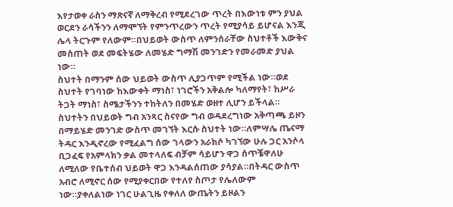እየታወቀ ራስን ማጽናኛ ለማቅረብ የሚደረገው ጥረት በእውነቱ ምን ያህል ወርደን ራሳችንን ለማሞኘት የምንጥረውን ጥረት የሚያሳይ ይሆናል እንጂ ሌላ ትርጉም የለውም።በህይወት ውስጥ ለምንሰራቸው ስህተቶች እውቅና መስጠት ወደ መፍትሄው ለመሄድ ግማሽ መንገድን የመራመድ ያህል ነው።
ስህተት በማንም ሰው ህይወት ውስጥ ሊያጋጥም የሚችል ነው።ወደ ስህተት የገባነው ከእውቀት ማነስ፣ ነገሮችን አቅልሎ ካለማየት፣ ከሥራ ትጋት ማነስ፣ ስሜታችንን ተከትለን በመሄድ ወዘተ ሊሆን ይችላል።
ስህተትን በህይወት ግብ አንጻር ስናየው ግብ ወዳደረግነው አቅጣጫ ይዞን በማይሄድ መንገድ ውስጥ መገኘት እርሱ ስህተት ነው።ለምሣሌ ጤናማ ትዳር እንዲኖረው የሚፈልግ ሰው ገላውን አራክሶ ካገኘው ሁሉ ጋር አንሶላ ቢጋፈፍ የአምላክን ቃል መተላለፍ ብቻም ሳይሆን ዋጋ ሰጥቼዋለሁ ለሚለው የቤተሰብ ህይወት ዋጋ እንዳልሰጠው ያሳያል።በትዳር ውስጥ አብሮ ለሚኖር ሰው የሚያቀርበው የተለየ ስጦታ የሌለውም ነው።ያቀለልነው ነገር ሁልጊዜ የቀለለ ውጤትን ይዞልን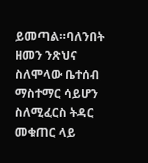ይመጣል።ባለንበት ዘመን ንጽህና ስለሞላው ቤተሰብ ማስተማር ሳይሆን ስለሚፈርስ ትዳር መቁጠር ላይ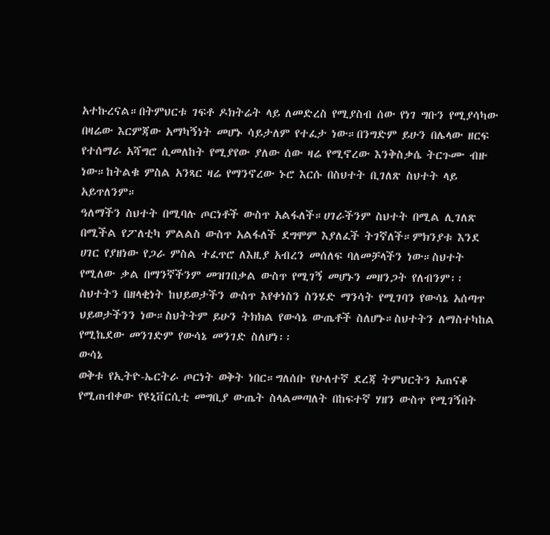አተኩረናል።በትምህርቱ ገፍቶ ዶክትሬት ላይ ለመድረስ የሚያስብ ሰው የነገ ግቡን የሚያሳካው በዛሬው እርምጃው አማካኝነት መሆኑ ሳይታለም የተፈታ ነው።በንግድም ይሁን በሌላው ዘርፍ የተሰማራ አሻግሮ ሲመለከት የሚያየው ያለው ሰው ዛሬ የሚኖረው እንቅስቃሴ ትርጉሙ ብዙ ነው።ከትልቁ ምስል አንጻር ዛሬ የማንኖረው ኑሮ እርሱ በስህተት ቢገለጽ ስህተት ላይ አይጥለንም።
ዓለማችን ስህተት በሚባሉ ጦርነቶች ውስጥ አልፋለች።ሀገራችንም ስህተት በሚል ሊገለጽ በሚችል የፖለቲካ ምልልስ ውስጥ አልፋለች ደግሞም እያለፈች ትገኛለች።ምክንያቱ እንደ ሀገር የያዘነው የጋራ ምስል ተፈጥሮ ለእዚያ አብረን መሰለፍ ባለመቻላችን ነው።ስህተት የሚለው ቃል በማንኛችንም መዝገበቃል ውስጥ የሚገኝ መሆኑን መዘንጋት የለብንም፡፡
ስህተትን በዘላቂነት ከህይወታችን ውስጥ እየቀነስን ስንሄድ ማንሳት የሚገባን የውሳኔ አሰጣጥ ህይወታችንን ነው።ስህትትም ይሁን ትክክል የውሳኔ ውጤቶች ስለሆኑ።ስህተትን ለማስተካከል የሚኬደው መንገድም የውሳኔ መንገድ ስለሆነ፡፡
ውሳኔ
ወቅቱ የኢትዮ-ኤርትራ ጦርነት ወቅት ነበር።ግለሰቡ የሁለተኛ ደረጃ ትምህርትን አጠናቆ የሚጠብቀው የዩኒቨርሲቲ መግቢያ ውጤት ስላልመጣለት በከፍተኛ ሃዘን ውስጥ የሚገኝበት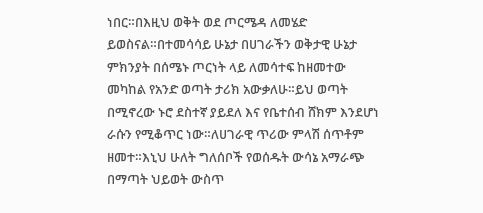ነበር።በእዚህ ወቅት ወደ ጦርሜዳ ለመሄድ ይወስናል።በተመሳሳይ ሁኔታ በሀገራችን ወቅታዊ ሁኔታ ምክንያት በሰሜኑ ጦርነት ላይ ለመሳተፍ ከዘመተው መካከል የአንድ ወጣት ታሪክ አውቃለሁ።ይህ ወጣት በሚኖረው ኑሮ ደስተኛ ያይደለ እና የቤተሰብ ሸክም እንደሆነ ራሱን የሚቆጥር ነው።ለሀገራዊ ጥሪው ምላሽ ሰጥቶም ዘመተ።እኒህ ሁለት ግለሰቦች የወሰዱት ውሳኔ አማራጭ በማጣት ህይወት ውስጥ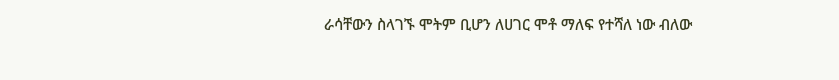ራሳቸውን ስላገኙ ሞትም ቢሆን ለሀገር ሞቶ ማለፍ የተሻለ ነው ብለው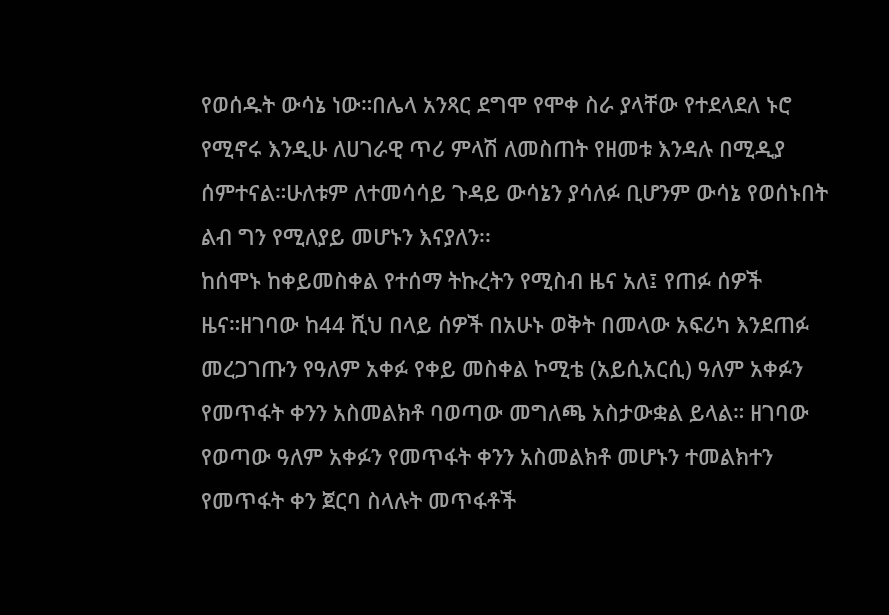የወሰዱት ውሳኔ ነው።በሌላ አንጻር ደግሞ የሞቀ ስራ ያላቸው የተደላደለ ኑሮ የሚኖሩ እንዲሁ ለሀገራዊ ጥሪ ምላሽ ለመስጠት የዘመቱ እንዳሉ በሚዲያ ሰምተናል።ሁለቱም ለተመሳሳይ ጉዳይ ውሳኔን ያሳለፉ ቢሆንም ውሳኔ የወሰኑበት ልብ ግን የሚለያይ መሆኑን እናያለን፡፡
ከሰሞኑ ከቀይመስቀል የተሰማ ትኩረትን የሚስብ ዜና አለ፤ የጠፉ ሰዎች ዜና።ዘገባው ከ44 ሺህ በላይ ሰዎች በአሁኑ ወቅት በመላው አፍሪካ እንደጠፉ መረጋገጡን የዓለም አቀፉ የቀይ መስቀል ኮሚቴ (አይሲአርሲ) ዓለም አቀፉን የመጥፋት ቀንን አስመልክቶ ባወጣው መግለጫ አስታውቋል ይላል። ዘገባው የወጣው ዓለም አቀፉን የመጥፋት ቀንን አስመልክቶ መሆኑን ተመልክተን የመጥፋት ቀን ጀርባ ስላሉት መጥፋቶች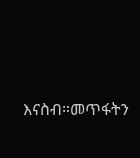እናስብ።መጥፋትን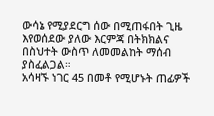ውሳኔ የሚያደርግ ሰው በሚጠፋበት ጊዜ እየወሰደው ያለው እርምጃ በትክክልና በስህተት ውስጥ ለመመልከት ማሰብ ያስፈልጋል።
አሳዛኙ ነገር 45 በመቶ የሚሆኑት ጠፊዎች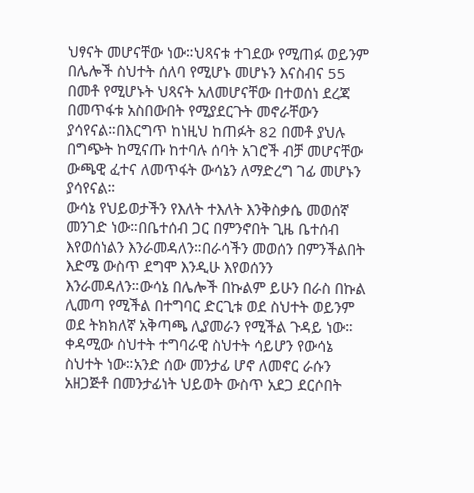ህፃናት መሆናቸው ነው።ህጻናቱ ተገደው የሚጠፉ ወይንም በሌሎች ስህተት ሰለባ የሚሆኑ መሆኑን እናስብና 55 በመቶ የሚሆኑት ህጻናት አለመሆናቸው በተወሰነ ደረጃ በመጥፋቱ አስበውበት የሚያደርጉት መኖራቸውን ያሳየናል።በእርግጥ ከነዚህ ከጠፉት 82 በመቶ ያህሉ በግጭት ከሚናጡ ከተባሉ ሰባት አገሮች ብቻ መሆናቸው ውጫዊ ፈተና ለመጥፋት ውሳኔን ለማድረግ ገፊ መሆኑን ያሳየናል።
ውሳኔ የህይወታችን የእለት ተእለት እንቅስቃሴ መወሰኛ መንገድ ነው።በቤተሰብ ጋር በምንኖበት ጊዜ ቤተሰብ እየወሰነልን እንራመዳለን።በራሳችን መወሰን በምንችልበት እድሜ ውስጥ ደግሞ እንዲሁ እየወሰንን እንራመዳለን።ውሳኔ በሌሎች በኩልም ይሁን በራስ በኩል ሊመጣ የሚችል በተግባር ድርጊቱ ወደ ስህተት ወይንም ወደ ትክክለኛ አቅጣጫ ሊያመራን የሚችል ጉዳይ ነው።
ቀዳሚው ስህተት ተግባራዊ ስህተት ሳይሆን የውሳኔ ስህተት ነው።አንድ ሰው መንታፊ ሆኖ ለመኖር ራሱን አዘጋጅቶ በመንታፊነት ህይወት ውስጥ አደጋ ደርሶበት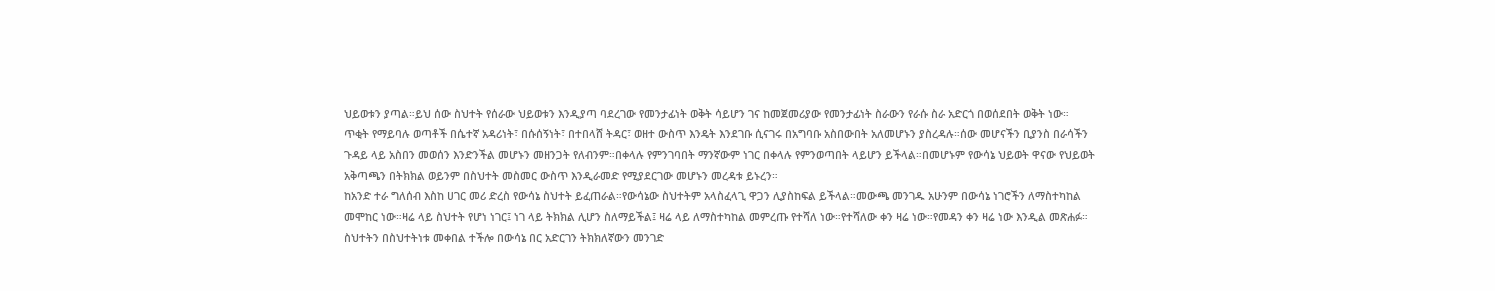ህይወቱን ያጣል።ይህ ሰው ስህተት የሰራው ህይወቱን እንዲያጣ ባደረገው የመንታፊነት ወቅት ሳይሆን ገና ከመጀመሪያው የመንታፊነት ስራውን የራሱ ስራ አድርጎ በወሰደበት ወቅት ነው።
ጥቂት የማይባሉ ወጣቶች በሴተኛ አዳሪነት፣ በሱሰኝነት፣ በተበላሸ ትዳር፣ ወዘተ ውስጥ እንዴት እንደገቡ ሲናገሩ በአግባቡ አስበውበት አለመሆኑን ያስረዳሉ።ሰው መሆናችን ቢያንስ በራሳችን ጉዳይ ላይ አስበን መወሰን እንድንችል መሆኑን መዘንጋት የለብንም።በቀላሉ የምንገባበት ማንኛውም ነገር በቀላሉ የምንወጣበት ላይሆን ይችላል።በመሆኑም የውሳኔ ህይወት ዋናው የህይወት አቅጣጫን በትክክል ወይንም በስህተት መስመር ውስጥ እንዲራመድ የሚያደርገው መሆኑን መረዳቱ ይኑረን።
ከአንድ ተራ ግለሰብ እስከ ሀገር መሪ ድረስ የውሳኔ ስህተት ይፈጠራል።የውሳኔው ስህተትም አላስፈላጊ ዋጋን ሊያስከፍል ይችላል።መውጫ መንገዱ አሁንም በውሳኔ ነገሮችን ለማስተካከል መሞከር ነው።ዛሬ ላይ ስህተት የሆነ ነገር፤ ነገ ላይ ትክክል ሊሆን ስለማይችል፤ ዛሬ ላይ ለማስተካከል መምረጡ የተሻለ ነው።የተሻለው ቀን ዛሬ ነው።የመዳን ቀን ዛሬ ነው እንዲል መጽሐፉ።
ስህተትን በስህተትነቱ መቀበል ተችሎ በውሳኔ በር አድርገን ትክክለኛውን መንገድ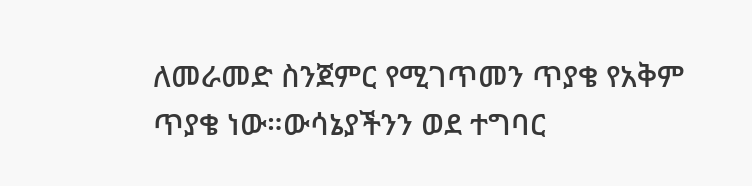ለመራመድ ስንጀምር የሚገጥመን ጥያቄ የአቅም ጥያቄ ነው።ውሳኔያችንን ወደ ተግባር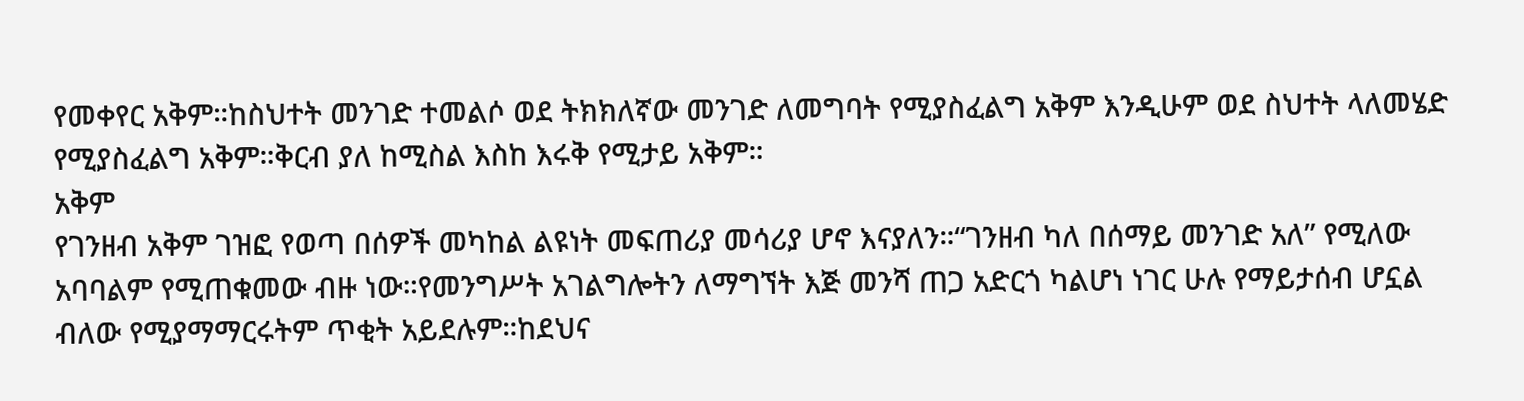የመቀየር አቅም።ከስህተት መንገድ ተመልሶ ወደ ትክክለኛው መንገድ ለመግባት የሚያስፈልግ አቅም እንዲሁም ወደ ስህተት ላለመሄድ የሚያስፈልግ አቅም።ቅርብ ያለ ከሚስል እስከ እሩቅ የሚታይ አቅም።
አቅም
የገንዘብ አቅም ገዝፎ የወጣ በሰዎች መካከል ልዩነት መፍጠሪያ መሳሪያ ሆኖ እናያለን።“ገንዘብ ካለ በሰማይ መንገድ አለ” የሚለው አባባልም የሚጠቁመው ብዙ ነው።የመንግሥት አገልግሎትን ለማግኘት እጅ መንሻ ጠጋ አድርጎ ካልሆነ ነገር ሁሉ የማይታሰብ ሆኗል ብለው የሚያማማርሩትም ጥቂት አይደሉም።ከደህና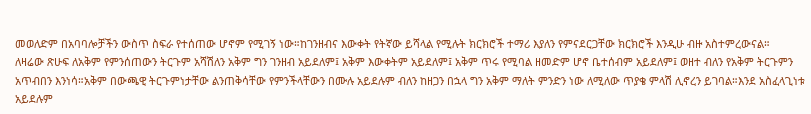መወለድም በአባባሎቻችን ውስጥ ስፍራ የተሰጠው ሆኖም የሚገኝ ነው።ከገንዘብና እውቀት የትኛው ይሻላል የሚሉት ክርክሮች ተማሪ እያለን የምናደርጋቸው ክርክሮች እንዲሁ ብዙ አስተምረውናል።
ለዛሬው ጽሁፍ ለአቅም የምንሰጠውን ትርጉም አሻሽለን አቅም ግን ገንዘብ አይደለም፤ አቅም እውቀትም አይደለም፤ አቅም ጥሩ የሚባል ዘመድም ሆኖ ቤተሰብም አይደለም፤ ወዘተ ብለን የአቅም ትርጉምን አጥብበን እንነሳ።አቅም በውጫዊ ትርጉምነታቸው ልንጠቅሳቸው የምንችላቸውን በሙሉ አይደሉም ብለን ከዘጋን በኋላ ግን አቅም ማለት ምንድን ነው ለሚለው ጥያቄ ምላሽ ሊኖረን ይገባል።እንደ አስፈላጊነቱ አይደሉም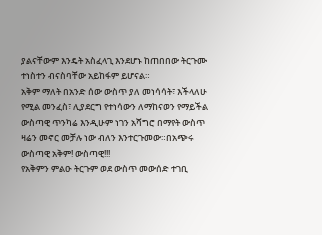ያልናቸውም እንዴት አስፈላጊ እንደሆኑ ከጠበበው ትርጉሙ ተነስተን ብናስባቸው አይከፋም ይሆናል።
አቅም ማለት በአንድ ሰው ውስጥ ያለ መነሳሳት፣ እችላለሁ የሚል መንፈስ፣ ሊያደርግ የተነሳውን ለማከናወን የማይችል ውስጣዊ ጥንካሬ እንዲሁም ነገን አሻግሮ በማየት ውስጥ ዛሬን መኖር መቻሉ ነው ብለን እንተርጉመው።በአጭሩ ውስጣዊ አቅም! ውስጣዊ!!!
የአቅምን ምልዑ ትርጉም ወደ ውስጥ መውሰድ ተገቢ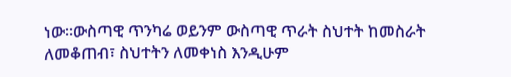ነው።ውስጣዊ ጥንካሬ ወይንም ውስጣዊ ጥራት ስህተት ከመስራት ለመቆጠብ፣ ስህተትን ለመቀነስ እንዲሁም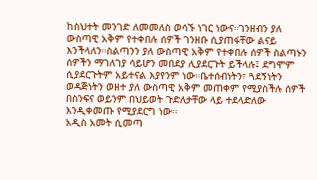ከስህተት መንገድ ለመመለስ ወሳኙ ነገር ነውና።ገንዘብን ያለ ውስጣዊ አቅም የተቀበሉ ሰዎች ገንዘቡ ሲያጠፋቸው ልናይ እንችላለን።ስልጣንን ያለ ውስጣዊ አቅም የተቀበሉ ሰዎች ስልጣኑን ሰዎችን ማገለገያ ሳይሆን መበደያ ሊያደርጉት ይችላሉ፤ ደግሞም ሲያደርጉትም አይተናል እያየንም ነው።ቤተሰብነትን፣ ጓደኝነትን ወዳጅነትን ወዘተ ያለ ውስጣዊ አቅም መጠቀም የሚያስችሉ ሰዎች በስንፍና ወይንም በህይወት ጉድለታቸው ላይ ተደላድለው እንዲቀመጡ የሚያደርግ ነው፡፡
አዲስ አመት ሲመጣ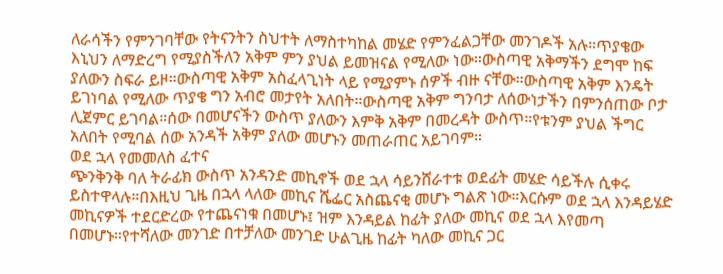ለራሳችን የምንገባቸው የትናንትን ስህተት ለማስተካከል መሄድ የምንፈልጋቸው መንገዶች አሉ።ጥያቄው እኒህን ለማድረግ የሚያስችለን አቅም ምን ያህል ይመዝናል የሚለው ነው።ውስጣዊ አቅማችን ደግሞ ከፍ ያለውን ስፍራ ይዞ።ውስጣዊ አቅም አስፈላጊነት ላይ የሚያምኑ ሰዎች ብዙ ናቸው።ውስጣዊ አቅም እንዴት ይገነባል የሚለው ጥያቄ ግን አብሮ መታየት አለበት።ውስጣዊ አቅም ግንባታ ለሰውነታችን በምንሰጠው ቦታ ሊጀምር ይገባል።ሰው በመሆናችን ውስጥ ያለውን እምቅ አቅም በመረዳት ውስጥ።የቱንም ያህል ችግር አለበት የሚባል ሰው አንዳች አቅም ያለው መሆኑን መጠራጠር አይገባም።
ወደ ኋላ የመመለስ ፈተና
ጭንቅንቅ ባለ ትራፊክ ውስጥ አንዳንድ መኪኖች ወደ ኋላ ሳይንሸራተቱ ወደፊት መሄድ ሳይችሉ ሲቀሩ ይስተዋላሉ።በእዚህ ጊዜ በኋላ ላለው መኪና ሼፌር አስጨናቂ መሆኑ ግልጽ ነው።እርሱም ወደ ኋላ እንዳይሄድ መኪናዎች ተደርድረው የተጨናነቁ በመሆኑ፤ ዝም እንዳይል ከፊት ያለው መኪና ወደ ኋላ እየመጣ በመሆኑ።የተሻለው መንገድ በተቻለው መንገድ ሁልጊዜ ከፊት ካለው መኪና ጋር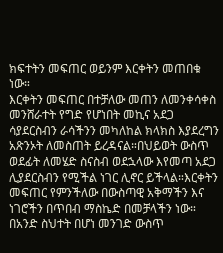ክፍተትን መፍጠር ወይንም እርቀትን መጠበቁ ነው።
እርቀትን መፍጠር በተቻለው መጠን ለመንቀሳቀስ መንሸራተት የግድ የሆነበት መኪና አደጋ ሳያደርስብን ራሳችንን መካለከል ክላክስ እያደረግን አጽንኦት ለመስጠት ይረዳናል።በህይወት ውስጥ ወደፊት ለመሄድ ስናስብ ወደኋላው እየመጣ አደጋ ሊያደርስብን የሚችል ነገር ሊኖር ይችላል።እርቀትን መፍጠር የምንችለው በውስጣዊ አቅማችን እና ነገሮችን በጥበብ ማስኬድ በመቻላችን ነው።
በአንድ ስህተት በሆነ መንገድ ውስጥ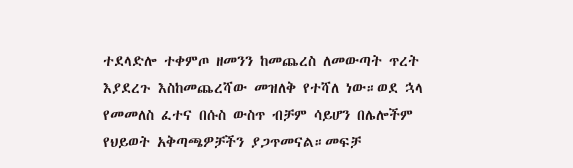ተደላድሎ ተቀምጦ ዘመንን ከመጨረስ ለመውጣት ጥረት እያደረጉ እስከመጨረሻው መዝለቅ የተሻለ ነው።ወደ ኋላ የመመለስ ፈተና በሱስ ውስጥ ብቻም ሳይሆን በሌሎችም የህይወት አቅጣጫዎቻችን ያጋጥመናል።መፍቻ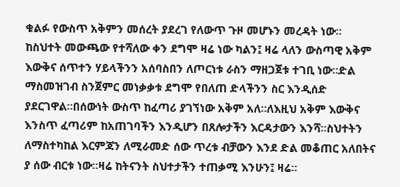ቁልፉ የውስጥ አቅምን መሰረት ያደረገ የለውጥ ጉዞ መሆኑን መረዳት ነው።
ከስህተት መውጫው የተሻለው ቀን ደግሞ ዛሬ ነው ካልን፤ ዛሬ ላለን ውስጣዊ አቅም እውቅና ሰጥተን ሃይላችንን አሰባስበን ለጦርነቱ ራስን ማዘጋጀቱ ተገቢ ነው።ድል ማስመዝገብ ስንጀምር መነቃቃቱ ደግሞ የበለጠ ድላችንን ስር እንዲሰድ ያደርገዋል።በሰውነት ውስጥ ከፈጣሪ ያገኘነው አቅም አለ።ለእዚህ አቅም እውቅና እንስጥ ፈጣሪም ከአጠገባችን እንዲሆን በጸሎታችን እርዳታውን እንሻ።ስህተትን ለማስተካከል እርምጃን ለሚራመድ ሰው ጥረቱ ብቻውን እንደ ድል መቆጠር አለበትና ያ ሰው ብርቱ ነው።ዛሬ ከትናንት ስህተታችን ተጠቃሚ እንሁን፤ ዛሬ።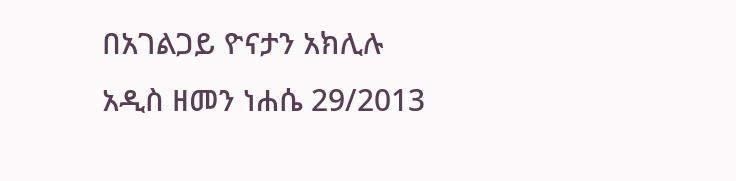በአገልጋይ ዮናታን አክሊሉ
አዲስ ዘመን ነሐሴ 29/2013